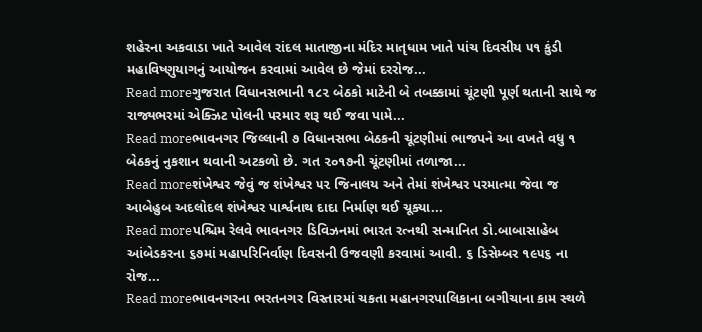શહેરના અકવાડા ખાતે આવેલ રાંદલ માતાજીના મંદિર માતૃધામ ખાતે પાંચ દિવસીય ૫૧ કુંડી મહાવિષ્ણુયાગનું આયોજન કરવામાં આવેલ છે જેમાં દરરોજ...
Read moreગુજરાત વિધાનસભાની ૧૮૨ બેઠકો માટેની બે તબક્કામાં ચૂંટણી પૂર્ણ થતાની સાથે જ રાજ્યભરમાં એક્ઝિટ પોલની પરમાર શરૂ થઈ જવા પામે...
Read moreભાવનગર જિલ્લાની ૭ વિધાનસભા બેઠકની ચૂંટણીમાં ભાજપને આ વખતે વધુ ૧ બેઠકનું નુકશાન થવાની અટકળો છે. ગત ૨૦૧૭ની ચૂંટણીમાં તળાજા...
Read moreશંખેશ્વર જેવું જ શંખેશ્વર ૫૨ જિનાલય અને તેમાં શંખેશ્વર પરમાત્મા જેવા જ આબેહુબ અદલોદલ શંખેશ્વર પાર્શ્વનાથ દાદા નિર્માણ થઈ ચૂક્યા...
Read moreપશ્ચિમ રેલવે ભાવનગર ડિવિઝનમાં ભારત રત્નથી સન્માનિત ડો.બાબાસાહેબ આંબેડકરના ૬૭માં મહાપરિનિર્વાણ દિવસની ઉજવણી કરવામાં આવી. ૬ ડિસેમ્બર ૧૯૫૬ ના રોજ...
Read moreભાવનગરના ભરતનગર વિસ્તારમાં ચકતા મહાનગરપાલિકાના બગીચાના કામ સ્થળે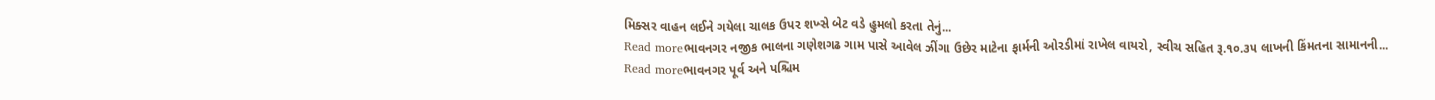મિક્સર વાહન લઈને ગયેલા ચાલક ઉપર શખ્સે બેટ વડે હુમલો કરતા તેનું...
Read moreભાવનગર નજીક ભાલના ગણેશગઢ ગામ પાસે આવેલ ઝીંગા ઉછેર માટેના ફાર્મની ઓરડીમાં રાખેલ વાયરો, સ્વીચ સહિત રૂ.૧૦.૩૫ લાખની કિંમતના સામાનની...
Read moreભાવનગર પૂર્વ અને પશ્ચિમ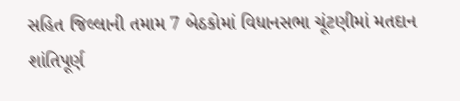સહિત જિલ્લાની તમામ 7 બેઠકોમાં વિધાનસભા ચૂંટણીમાં મતદાન શાંતિપૂર્ણ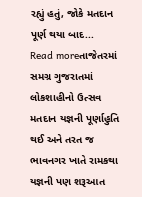રહ્યું હતું, જોકે મતદાન પૂર્ણ થયા બાદ...
Read moreતાજેતરમાં સમગ્ર ગુજરાતમાં લોકશાહીનો ઉત્સવ મતદાન યજ્ઞની પૂર્ણાહુતિ થઈ અને તરત જ ભાવનગર ખાતે રામકથા યજ્ઞની પણ શરૂઆત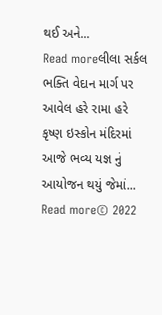થઈ અને...
Read moreલીલા સર્કલ ભક્તિ વેદાન માર્ગ પર આવેલ હરે રામા હરે કૃષ્ણ ઇસ્કોન મંદિરમાં આજે ભવ્ય યજ્ઞ નું આયોજન થયું જેમાં...
Read more© 2022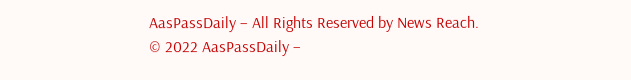AasPassDaily – All Rights Reserved by News Reach.
© 2022 AasPassDaily –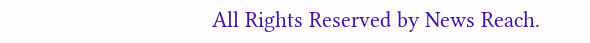All Rights Reserved by News Reach.